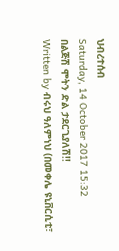ህብረተሰብ
Saturday, 14 October 2017 15:32
በልጅሽ ሞትን ድል ታደርጊያለሽ!!
Written by ብሩህ ዓለምነህ (በመቀሌ ዩኒቨርሲቲ፣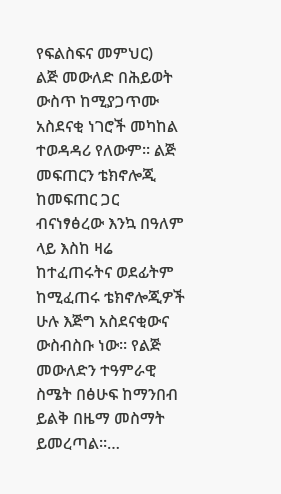የፍልስፍና መምህር)
ልጅ መውለድ በሕይወት ውስጥ ከሚያጋጥሙ አስደናቂ ነገሮች መካከል ተወዳዳሪ የለውም፡፡ ልጅ መፍጠርን ቴክኖሎጂ ከመፍጠር ጋር ብናነፃፅረው እንኳ በዓለም ላይ እስከ ዛሬ ከተፈጠሩትና ወደፊትም ከሚፈጠሩ ቴክኖሎጂዎች ሁሉ እጅግ አስደናቂውና ውስብስቡ ነው፡፡ የልጅ መውለድን ተዓምራዊ ስሜት በፅሁፍ ከማንበብ ይልቅ በዜማ መስማት ይመረጣል፡፡…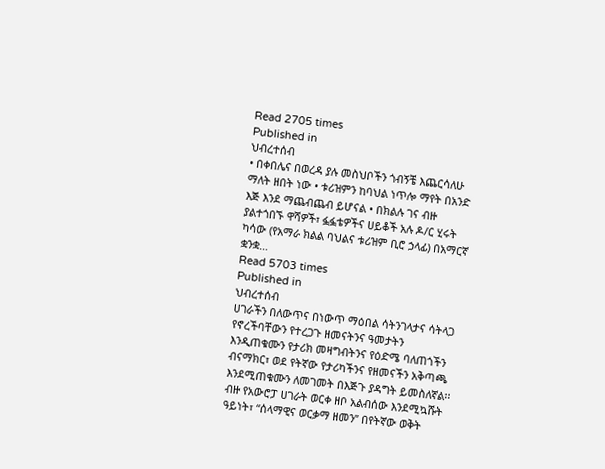Read 2705 times
Published in
ህብረተሰብ
• በቀበሌና በወረዳ ያሉ መስህቦችን ጎብኝቼ እጨርሳለሁ ማለት ዘበት ነው • ቱሪዝምን ከባህል ነጥሎ ማየት በአንድ እጅ እንደ ማጨብጨብ ይሆናል • በክልሉ ገና ብዙ ያልተጎበኙ ዋሻዎች፣ ፏፏቴዎችና ሀይቆች አሉ ዶ/ር ሂሩት ካሳው (የአማራ ክልል ባህልና ቱሪዝም ቢሮ ኃላፊ) በአማርኛ ቋንቋ…
Read 5703 times
Published in
ህብረተሰብ
ሀገራችን በለውጥና በነውጥ ማዕበል ሳትንገላታና ሳትላጋ የኖረችባቸውን የተረጋጉ ዘመናትንና ዓመታትን እንዲጠቁሙን የታሪክ መዛግብትንና የዕድሜ ባለጠጎችን ብናማክር፣ ወደ የትኛው የታሪካችንና የዘመናችን አቅጣጫ እንደሚጠቁሙን ለመገመት በእጅጉ ያዳግት ይመስለኛል፡፡ ብዙ የአውሮፓ ሀገራት ወርቀ ዘቦ አልብሰው እንደሚኳሹት ዓይነት፣ “ሰላማዊና ወርቃማ ዘመን” በየትኛው ወቅት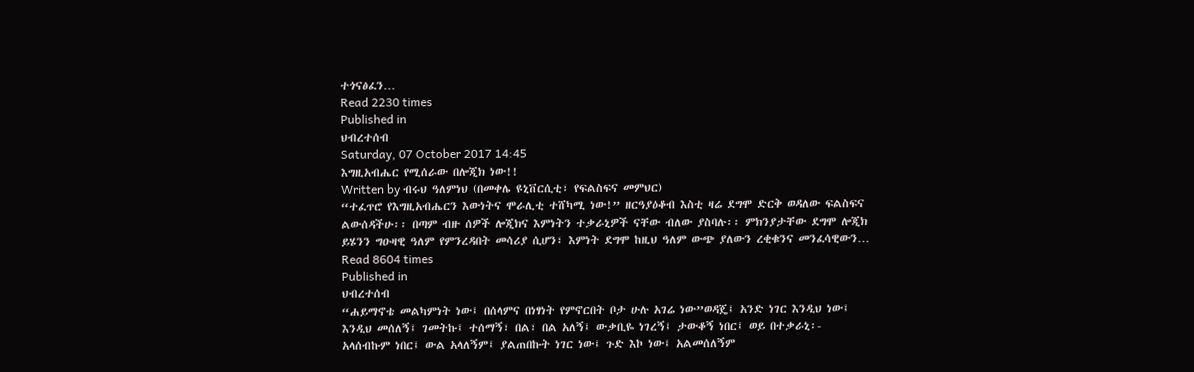ተጎናፅፈን…
Read 2230 times
Published in
ህብረተሰብ
Saturday, 07 October 2017 14:45
እግዚአብሔር የሚሰራው በሎጂክ ነው!!
Written by ብሩህ ዓለምነህ (በመቀሌ ዩኒቨርሲቲ፣ የፍልስፍና መምህር)
“ተፈጥሮ የእግዚአብሔርን እውነትና ሞራሊቲ ተሸካሚ ነው!” ዘርዓያዕቆብ እስቲ ዛሬ ደግሞ ድርቅ ወዳለው ፍልስፍና ልውሰዳችሁ፡፡ በጣም ብዙ ሰዎች ሎጂክና እምነትን ተቃራኒዎች ናቸው ብለው ያስባሉ፡፡ ምክንያታቸው ደግሞ ሎጂክ ይሄንን ግዑዛዊ ዓለም የምንረዳበት መሳሪያ ሲሆን፣ እምነት ደግሞ ከዚህ ዓለም ውጭ ያለውን ረቂቁንና መንፈሳዊውን…
Read 8604 times
Published in
ህብረተሰብ
“ሐይማኖቴ መልካምነት ነው፤ በሰላምና በነፃነት የምኖርበት ቦታ ሁሉ አገሬ ነው”ወዳጄ፤ አንድ ነገር እንዲህ ነው፤ እንዲህ መሰለኝ፤ ገመትኩ፤ ተሰማኝ፣ በል፣ በል አለኝ፤ ውቃቢዬ ነገረኝ፤ ታውቆኝ ነበር፤ ወይ በተቃራኒ፡- አላሰብኩም ነበር፤ ውል አላለኝም፤ ያልጠበኩት ነገር ነው፤ ጉድ እኮ ነው፤ አልመሰለኝም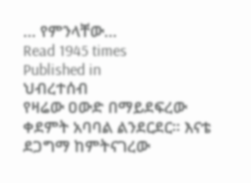… የምንላቸው…
Read 1945 times
Published in
ህብረተሰብ
የዛሬው ዐውድ በማይደፍረው ቀደምት አባባል ልንደርደር፡፡ እናቴ ደጋግማ ከምትናገረው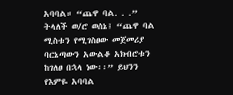አባባል። “ጨዋ ባል. . .” ትላለች ወ/ሮ ወሰኔ፤ “ጨዋ ባል ሚስቱን የሚገስፀው መጀመሪያ ባርኔጣውን አውልቆ አክብሮቱን ከገለፀ በኋላ ነው፡፡” ይህንን የእምዬ አባባል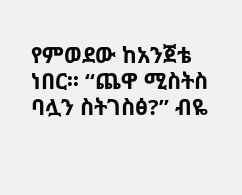የምወደው ከአንጀቴ ነበር፡፡ “ጨዋ ሚስትስ ባሏን ስትገስፅ?” ብዬ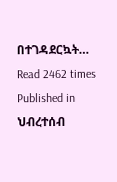በተገዳደርኳት…
Read 2462 times
Published in
ህብረተሰብ